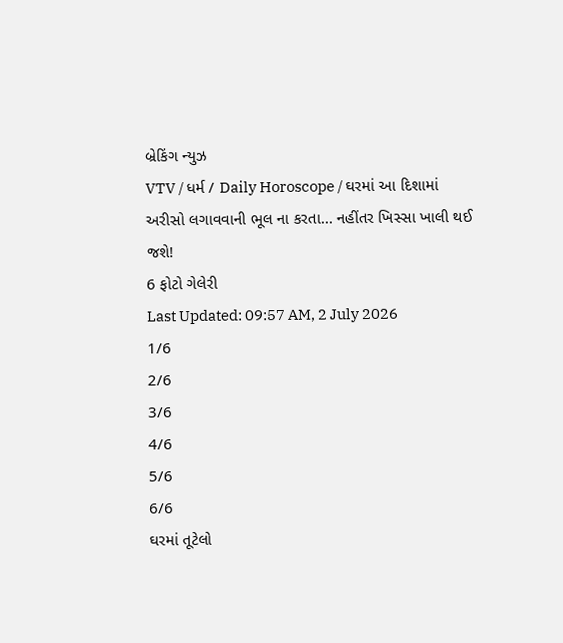બ્રેકિંગ ન્યુઝ
VTV / ધર્મ / Daily Horoscope / ઘરમાં આ દિશામાં અરીસો લગાવવાની ભૂલ ના કરતા... નહીંતર ખિસ્સા ખાલી થઈ જશે!
6 ફોટો ગેલેરી
Last Updated: 09:57 AM, 2 July 2026
1/6
2/6
3/6
4/6
5/6
6/6
ઘરમાં તૂટેલો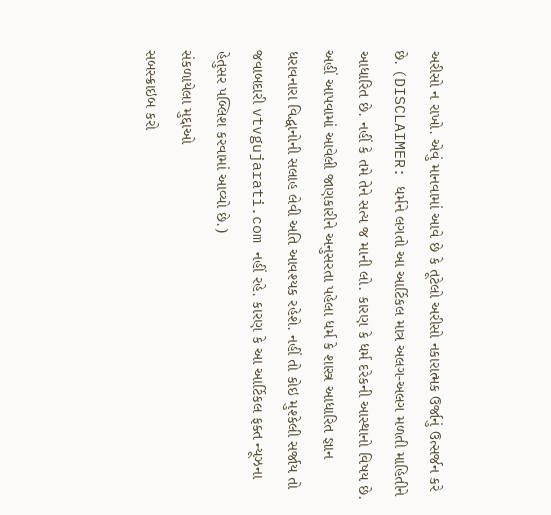અરીસો ન રાખો. એવું માનવામાં આવે છે કે તૂટેલો અરીસો નકારાત્મક ઉર્જાનું ઉત્સર્જન કરે છે. (DISCLAIMER: ધર્મને લગતો આ આર્ટિકલ માત્ર અલગ-અલગ મળતી માહિતીને આધારિત છે. નહીં કે તમે તેને સત્ય જ માની લો. કારણ કે ધર્મ દરેકની આસ્થાનો વિષય છે. અહીં આપવામાં આવેલી જાણકારીને અનુસરતા પહેલા ધર્મ કે શાસ્ત્ર આધારિત જ્ઞાન ધરાવનારા વિદ્ધાનોની સલાહ લેવી અતિ આવશ્યક રહેશે. નહીં તો કોઇ મુશ્કેલી સર્જાય તો જવાબદારી vtvgujarati.com નહીં રહે. કારણ કે આ આર્ટિકલ ફક્ત ન્યૂઝના હેતુસર પબ્લિશ કરવામાં આવ્યો છે.)
સંકળાયેલા મુદ્દાઓ
સબસ્ક્રાઇબ કરો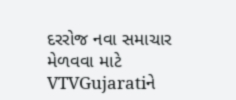દરરોજ નવા સમાચાર મેળવવા માટે VTVGujaratiને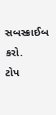સબસ્ક્રાઈબ કરો.
ટોપ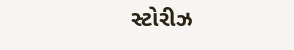સ્ટોરીઝ